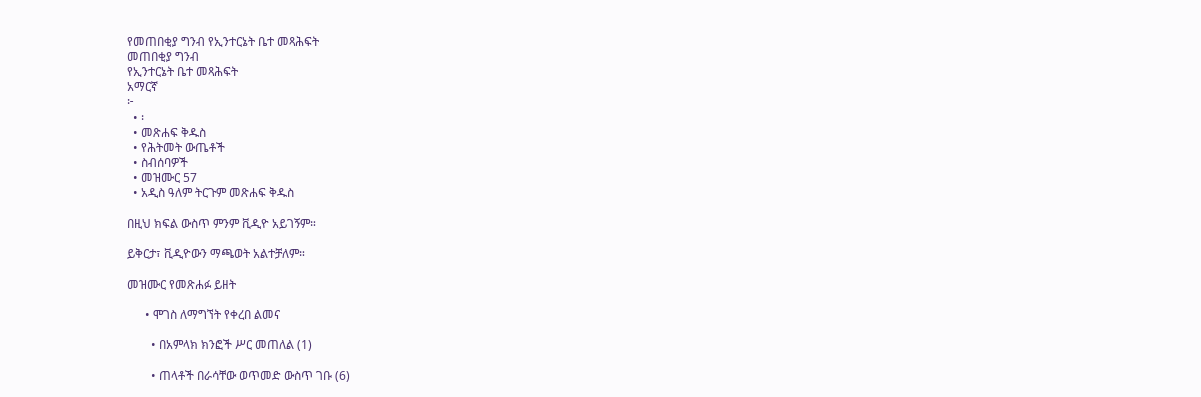የመጠበቂያ ግንብ የኢንተርኔት ቤተ መጻሕፍት
መጠበቂያ ግንብ
የኢንተርኔት ቤተ መጻሕፍት
አማርኛ
፦
  • ፡
  • መጽሐፍ ቅዱስ
  • የሕትመት ውጤቶች
  • ስብሰባዎች
  • መዝሙር 57
  • አዲስ ዓለም ትርጉም መጽሐፍ ቅዱስ

በዚህ ክፍል ውስጥ ምንም ቪዲዮ አይገኝም።

ይቅርታ፣ ቪዲዮውን ማጫወት አልተቻለም።

መዝሙር የመጽሐፉ ይዘት

      • ሞገስ ለማግኘት የቀረበ ልመና

        • በአምላክ ክንፎች ሥር መጠለል (1)

        • ጠላቶች በራሳቸው ወጥመድ ውስጥ ገቡ (6)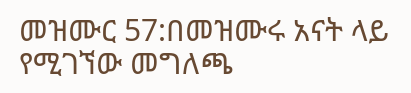መዝሙር 57:በመዝሙሩ አናት ላይ የሚገኘው መግለጫ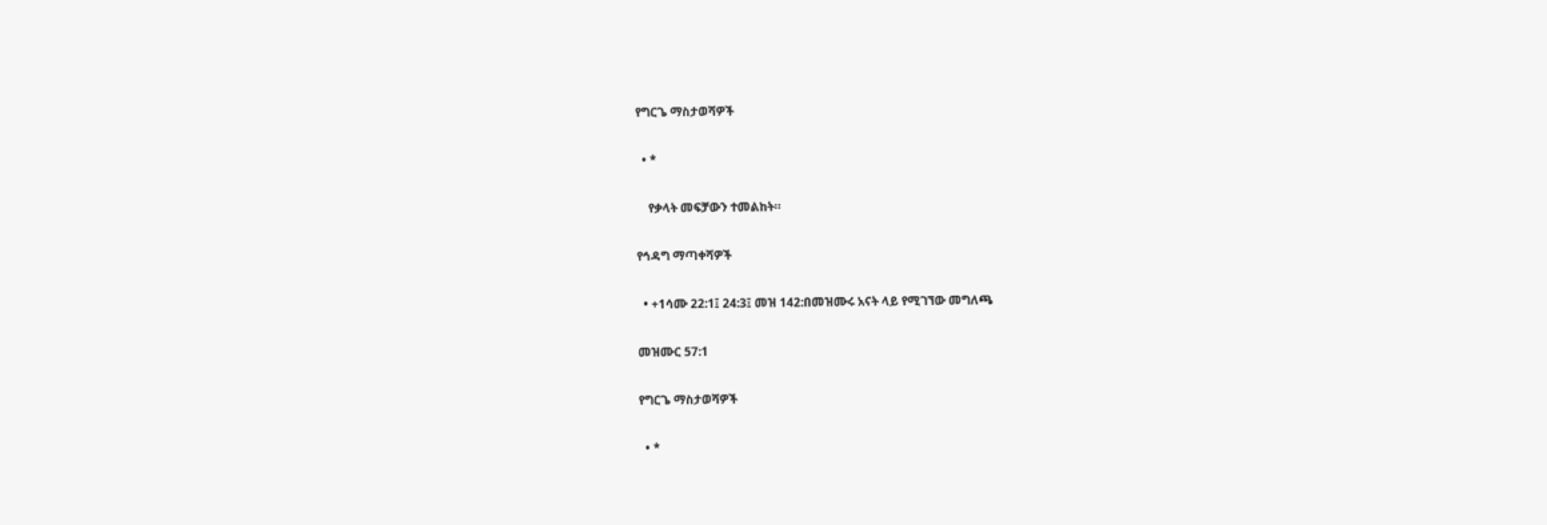የግርጌ ማስታወሻዎች

  • *

    የቃላት መፍቻውን ተመልከት።

የኅዳግ ማጣቀሻዎች

  • +1ሳሙ 22:1፤ 24:3፤ መዝ 142:በመዝሙሩ አናት ላይ የሚገኘው መግለጫ

መዝሙር 57:1

የግርጌ ማስታወሻዎች

  • *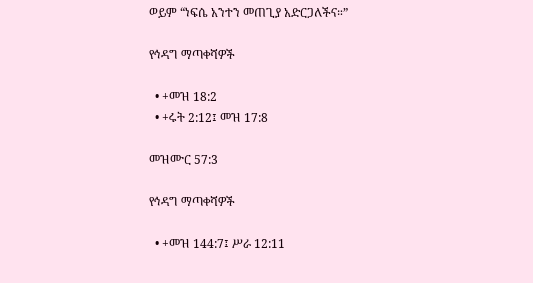ወይም “ነፍሴ አንተን መጠጊያ አድርጋለችና።”

የኅዳግ ማጣቀሻዎች

  • +መዝ 18:2
  • +ሩት 2:12፤ መዝ 17:8

መዝሙር 57:3

የኅዳግ ማጣቀሻዎች

  • +መዝ 144:7፤ ሥራ 12:11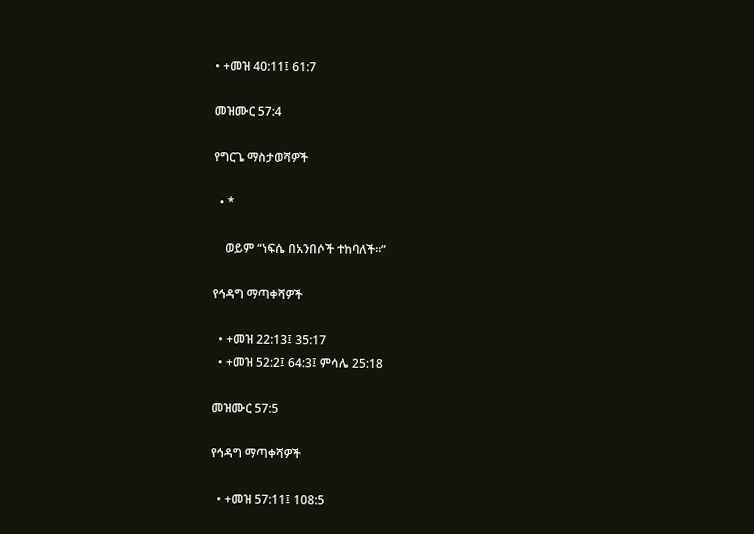• +መዝ 40:11፤ 61:7

መዝሙር 57:4

የግርጌ ማስታወሻዎች

  • *

    ወይም “ነፍሴ በአንበሶች ተከባለች።”

የኅዳግ ማጣቀሻዎች

  • +መዝ 22:13፤ 35:17
  • +መዝ 52:2፤ 64:3፤ ምሳሌ 25:18

መዝሙር 57:5

የኅዳግ ማጣቀሻዎች

  • +መዝ 57:11፤ 108:5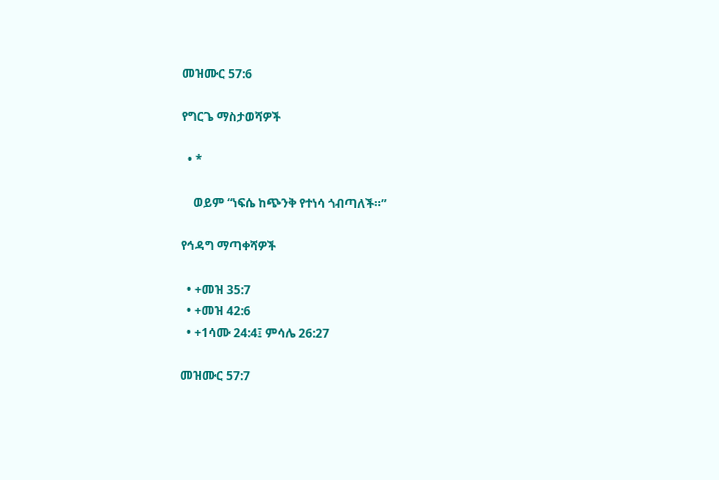መዝሙር 57:6

የግርጌ ማስታወሻዎች

  • *

    ወይም “ነፍሴ ከጭንቅ የተነሳ ጎብጣለች።”

የኅዳግ ማጣቀሻዎች

  • +መዝ 35:7
  • +መዝ 42:6
  • +1ሳሙ 24:4፤ ምሳሌ 26:27

መዝሙር 57:7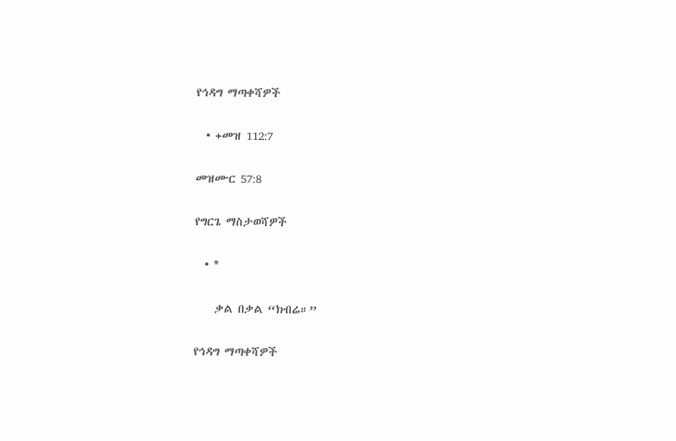የኅዳግ ማጣቀሻዎች

  • +መዝ 112:7

መዝሙር 57:8

የግርጌ ማስታወሻዎች

  • *

    ቃል በቃል “ክብሬ።”

የኅዳግ ማጣቀሻዎች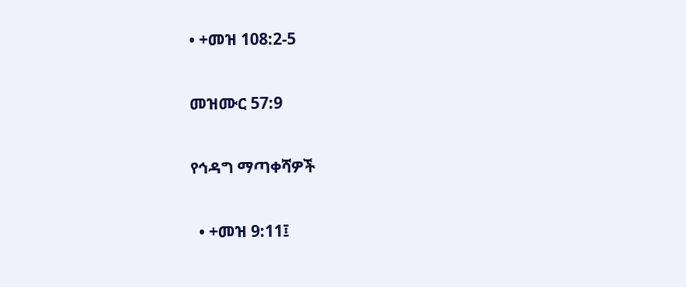• +መዝ 108:2-5

መዝሙር 57:9

የኅዳግ ማጣቀሻዎች

  • +መዝ 9:11፤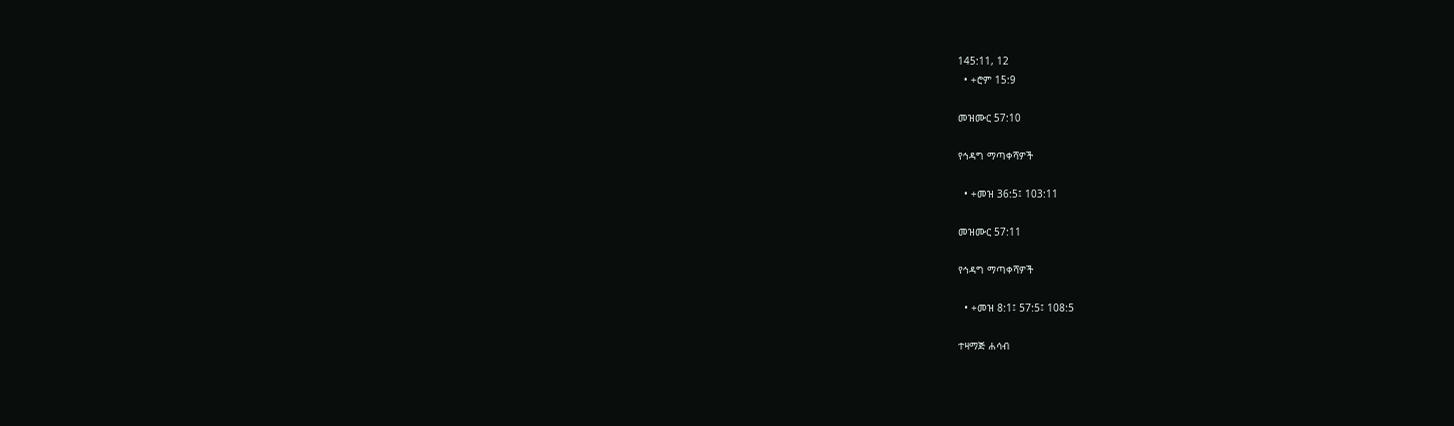145:11, 12
  • +ሮም 15:9

መዝሙር 57:10

የኅዳግ ማጣቀሻዎች

  • +መዝ 36:5፤ 103:11

መዝሙር 57:11

የኅዳግ ማጣቀሻዎች

  • +መዝ 8:1፤ 57:5፤ 108:5

ተዛማጅ ሐሳብ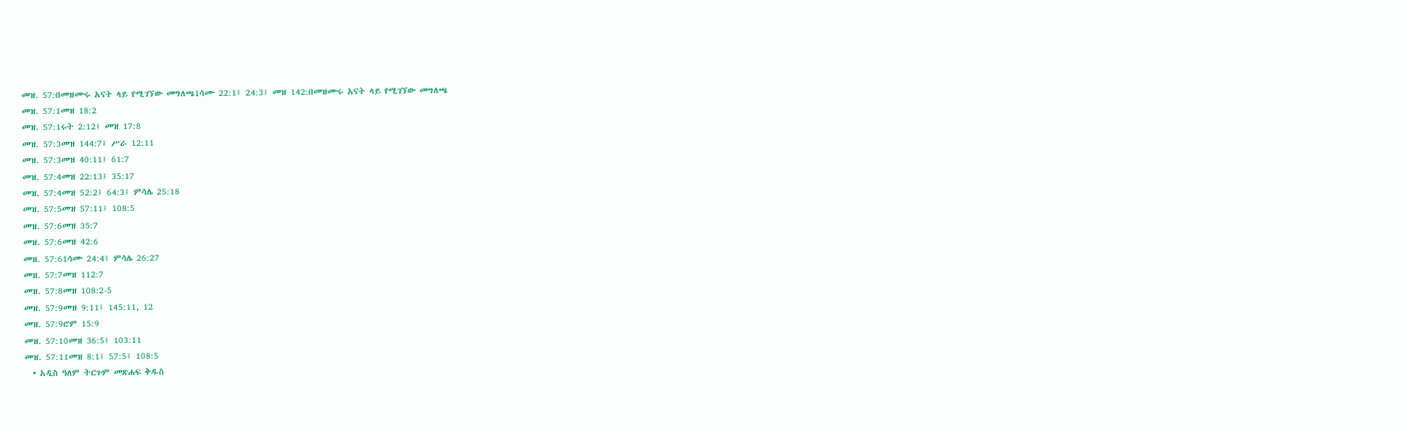መዝ. 57:በመዝሙሩ አናት ላይ የሚገኘው መግለጫ1ሳሙ 22:1፤ 24:3፤ መዝ 142:በመዝሙሩ አናት ላይ የሚገኘው መግለጫ
መዝ. 57:1መዝ 18:2
መዝ. 57:1ሩት 2:12፤ መዝ 17:8
መዝ. 57:3መዝ 144:7፤ ሥራ 12:11
መዝ. 57:3መዝ 40:11፤ 61:7
መዝ. 57:4መዝ 22:13፤ 35:17
መዝ. 57:4መዝ 52:2፤ 64:3፤ ምሳሌ 25:18
መዝ. 57:5መዝ 57:11፤ 108:5
መዝ. 57:6መዝ 35:7
መዝ. 57:6መዝ 42:6
መዝ. 57:61ሳሙ 24:4፤ ምሳሌ 26:27
መዝ. 57:7መዝ 112:7
መዝ. 57:8መዝ 108:2-5
መዝ. 57:9መዝ 9:11፤ 145:11, 12
መዝ. 57:9ሮም 15:9
መዝ. 57:10መዝ 36:5፤ 103:11
መዝ. 57:11መዝ 8:1፤ 57:5፤ 108:5
  • አዲስ ዓለም ትርጉም መጽሐፍ ቅዱስ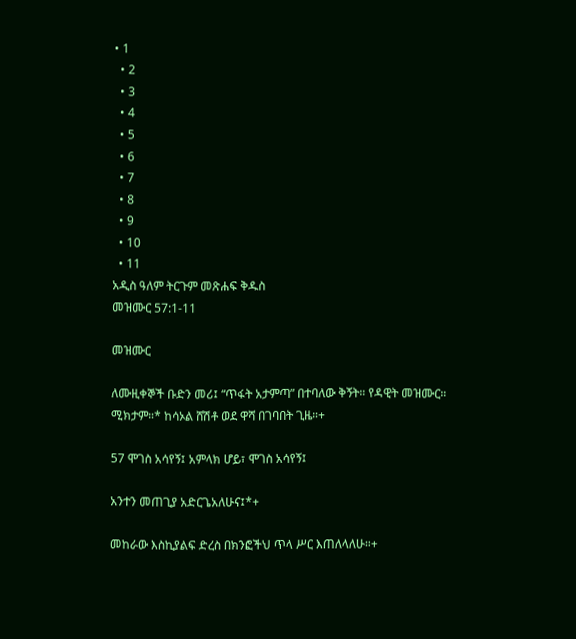• 1
  • 2
  • 3
  • 4
  • 5
  • 6
  • 7
  • 8
  • 9
  • 10
  • 11
አዲስ ዓለም ትርጉም መጽሐፍ ቅዱስ
መዝሙር 57:1-11

መዝሙር

ለሙዚቀኞች ቡድን መሪ፤ “ጥፋት አታምጣ” በተባለው ቅኝት። የዳዊት መዝሙር። ሚክታም።* ከሳኦል ሸሽቶ ወደ ዋሻ በገባበት ጊዜ።+

57 ሞገስ አሳየኝ፤ አምላክ ሆይ፣ ሞገስ አሳየኝ፤

አንተን መጠጊያ አድርጌአለሁና፤*+

መከራው እስኪያልፍ ድረስ በክንፎችህ ጥላ ሥር እጠለላለሁ።+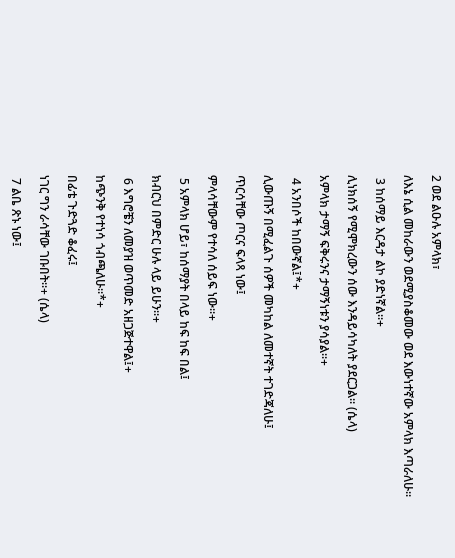2 ወደ ልዑሉ አምላክ፣

ለእኔ ሲል መከራውን ወደሚያስቆመው ወደ እውነተኛው አምላክ እጣራለሁ።

 3 ከሰማይ እርዳታ ልኮ ያድነኛል።+

ሊነክሰኝ የሚሞክረውን ሰው እንዳይሳካለት ያደርጋል። (ሴላ)

አምላክ ታማኝ ፍቅሩንና ታማኝነቱን ያሳያል።+

 4 አንበሶች ከበውኛል፤*+

ሊውጡኝ በሚፈልጉ ሰዎች መካከል ለመተኛት ተገድጃለሁ፤

ጥርሳቸው ጦርና ፍላጻ ነው፤

ምላሳቸውም የተሳለ ሰይፍ ነው።+

 5 አምላክ ሆይ፣ ከሰማያት በላይ ከፍ ከፍ በል፤

ክብርህ በምድር ሁሉ ላይ ይሁን።+

 6 እግሮቼን ለመያዝ ወጥመድ አዘጋጅተዋል፤+

ከጭንቅ የተነሳ ጎብጫለሁ።*+

በፊቴ ጉድጓድ ቆፈሩ፤

ነገር ግን ራሳቸው ገቡበት።+ (ሴላ)

 7 ልቤ ጽኑ ነው፤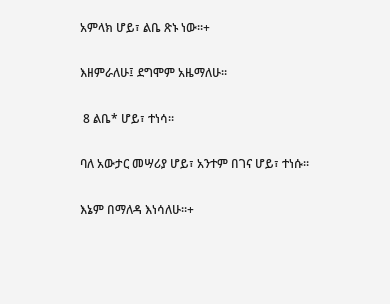አምላክ ሆይ፣ ልቤ ጽኑ ነው።+

እዘምራለሁ፤ ደግሞም አዜማለሁ።

 8 ልቤ* ሆይ፣ ተነሳ።

ባለ አውታር መሣሪያ ሆይ፣ አንተም በገና ሆይ፣ ተነሱ።

እኔም በማለዳ እነሳለሁ።+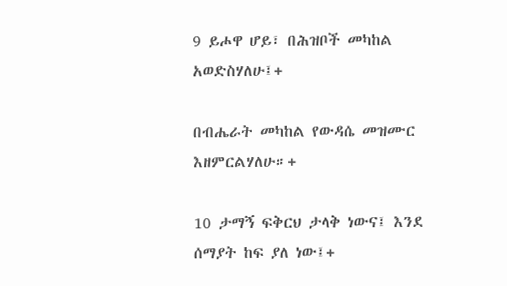9 ይሖዋ ሆይ፣ በሕዝቦች መካከል አወድስሃለሁ፤+

በብሔራት መካከል የውዳሴ መዝሙር እዘምርልሃለሁ።+

10 ታማኝ ፍቅርህ ታላቅ ነውና፤ እንደ ሰማያት ከፍ ያለ ነው፤+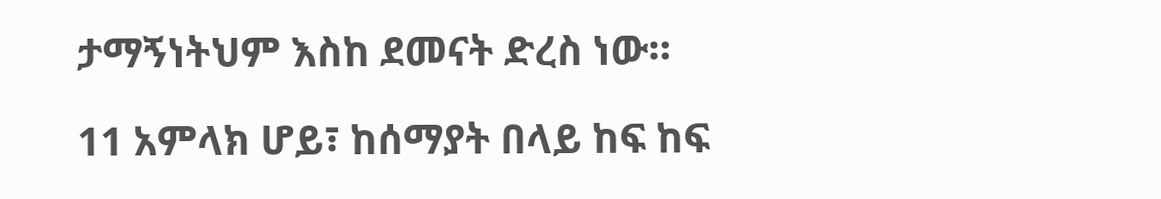ታማኝነትህም እስከ ደመናት ድረስ ነው።

11 አምላክ ሆይ፣ ከሰማያት በላይ ከፍ ከፍ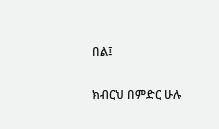በል፤

ክብርህ በምድር ሁሉ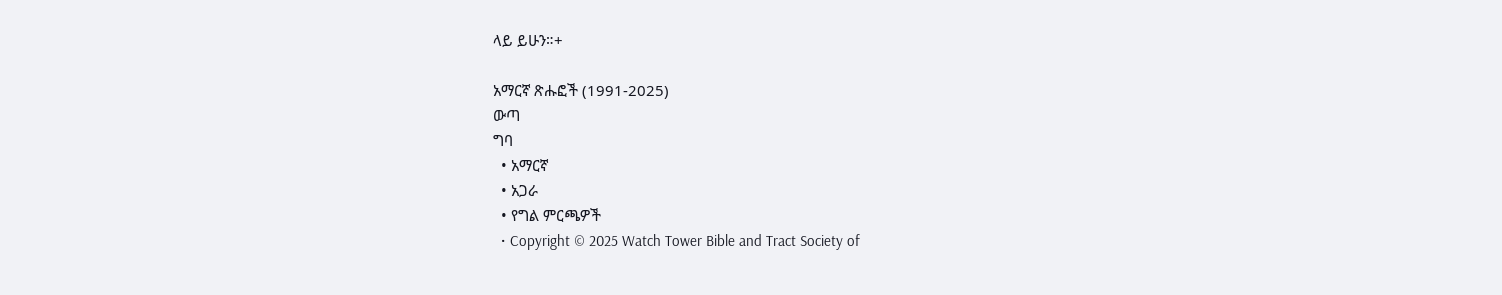ላይ ይሁን።+

አማርኛ ጽሑፎች (1991-2025)
ውጣ
ግባ
  • አማርኛ
  • አጋራ
  • የግል ምርጫዎች
  • Copyright © 2025 Watch Tower Bible and Tract Society of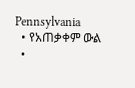Pennsylvania
  • የአጠቃቀም ውል
  •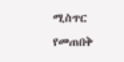ሚስጥር የመጠበቅ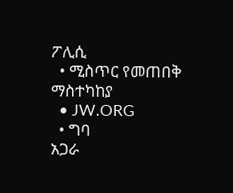ፖሊሲ
  • ሚስጥር የመጠበቅ ማስተካከያ
  • JW.ORG
  • ግባ
አጋራ